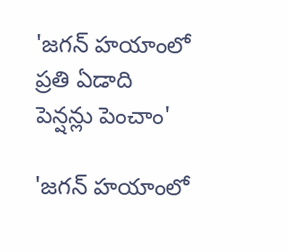'జగన్ హయాంలో ప్రతి ఏడాది పెన్షన్లు పెంచాం'

'జగన్ హయాంలో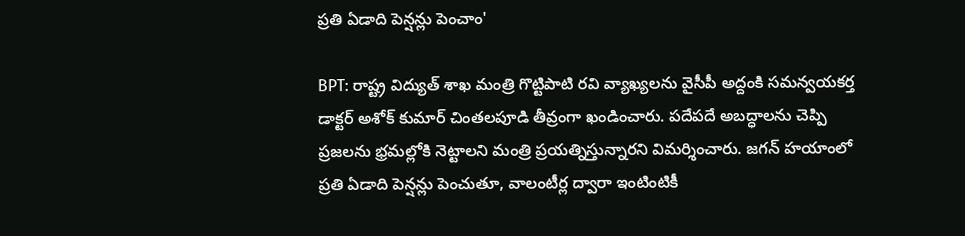ప్రతి ఏడాది పెన్షన్లు పెంచాం'

BPT: రాష్ట్ర విద్యుత్ శాఖ మంత్రి గొట్టిపాటి రవి వ్యాఖ్యలను వైసీపీ అద్దంకి సమన్వయకర్త డాక్టర్ అశోక్ కుమార్ చింతలపూడి తీవ్రంగా ఖండించారు. పదేపదే అబద్ధాలను చెప్పి ప్రజలను భ్రమల్లోకి నెట్టాలని మంత్రి ప్రయత్నిస్తున్నారని విమర్శించారు. జగన్ హయాంలో ప్రతి ఏడాది పెన్షన్లు పెంచుతూ, వాలంటీర్ల ద్వారా ఇంటింటికీ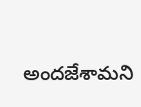అందజేశామని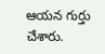ఆయన గుర్తు చేశారు.